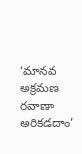‘మానవ అక్రమణ రవాణా అరికడదాం’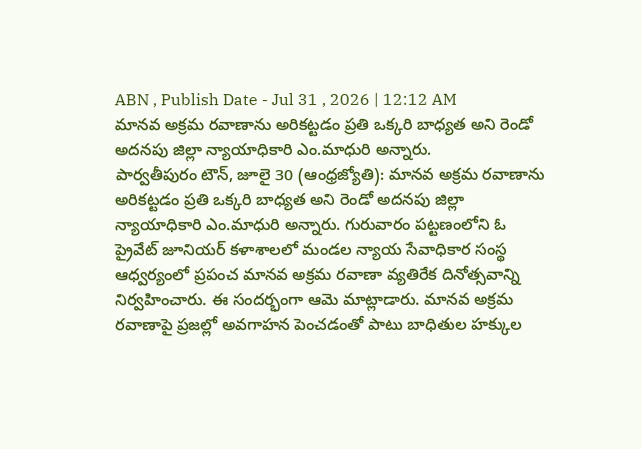ABN , Publish Date - Jul 31 , 2026 | 12:12 AM
మానవ అక్రమ రవాణాను అరికట్టడం ప్రతి ఒక్కరి బాధ్యత అని రెండో అదనపు జిల్లా న్యాయాధికారి ఎం.మాధురి అన్నారు.
పార్వతీపురం టౌన్, జూలై 30 (ఆంధ్రజ్యోతి): మానవ అక్రమ రవాణాను అరికట్టడం ప్రతి ఒక్కరి బాధ్యత అని రెండో అదనపు జిల్లా న్యాయాధికారి ఎం.మాధురి అన్నారు. గురువారం పట్టణంలోని ఓ ప్రైవేట్ జూనియర్ కళాశాలలో మండల న్యాయ సేవాధికార సంస్థ ఆధ్వర్యంలో ప్రపంచ మానవ అక్రమ రవాణా వ్యతిరేక దినోత్సవాన్ని నిర్వహించారు. ఈ సందర్భంగా ఆమె మాట్లాడారు. మానవ అక్రమ రవాణాపై ప్రజల్లో అవగాహన పెంచడంతో పాటు బాధితుల హక్కుల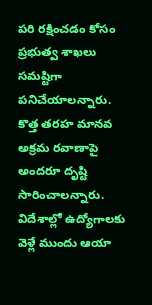పరి రక్షించడం కోసం ప్రభుత్వ శాఖలు సమష్టిగా పనిచేయాలన్నారు. కొత్త తరహ మానవ అక్రమ రవాణాపై అందరూ దృష్టి సారించాలన్నారు. విదేశాల్లో ఉద్యోగాలకు వెళ్లే ముందు ఆయా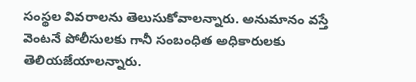సంస్థల వివరాలను తెలుసుకోవాలన్నారు. అనుమానం వస్తే వెంటనే పోలీసులకు గానీ సంబంధిత అధికారులకు తెలియజేయాలన్నారు.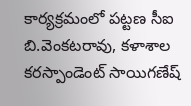కార్యక్రమంలో పట్టణ సీఐ బి.వెంకటరావు, కళాశాల కరస్పాండెంట్ సాయిగణేష్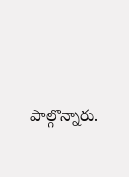పాల్గొన్నారు.